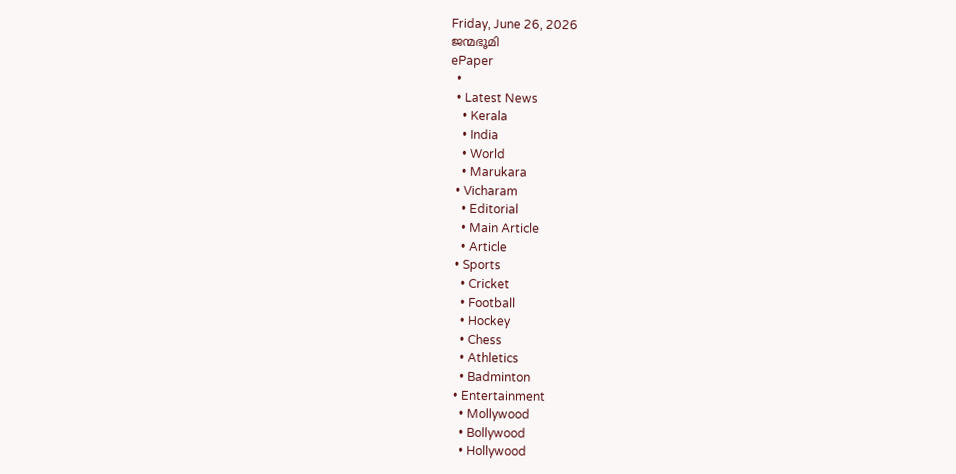Friday, June 26, 2026
ജന്മഭൂമി
ePaper
  •
  • Latest News
    • Kerala
    • India
    • World
    • Marukara
  • Vicharam
    • Editorial
    • Main Article
    • Article
  • Sports
    • Cricket
    • Football
    • Hockey
    • Chess
    • Athletics
    • Badminton
  • Entertainment
    • Mollywood
    • Bollywood
    • Hollywood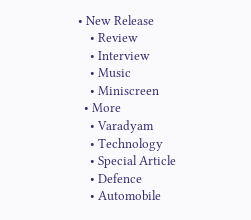• New Release
    • Review
    • Interview
    • Music
    • Miniscreen
  • More
    • Varadyam
    • Technology
    • Special Article
    • Defence
    • Automobile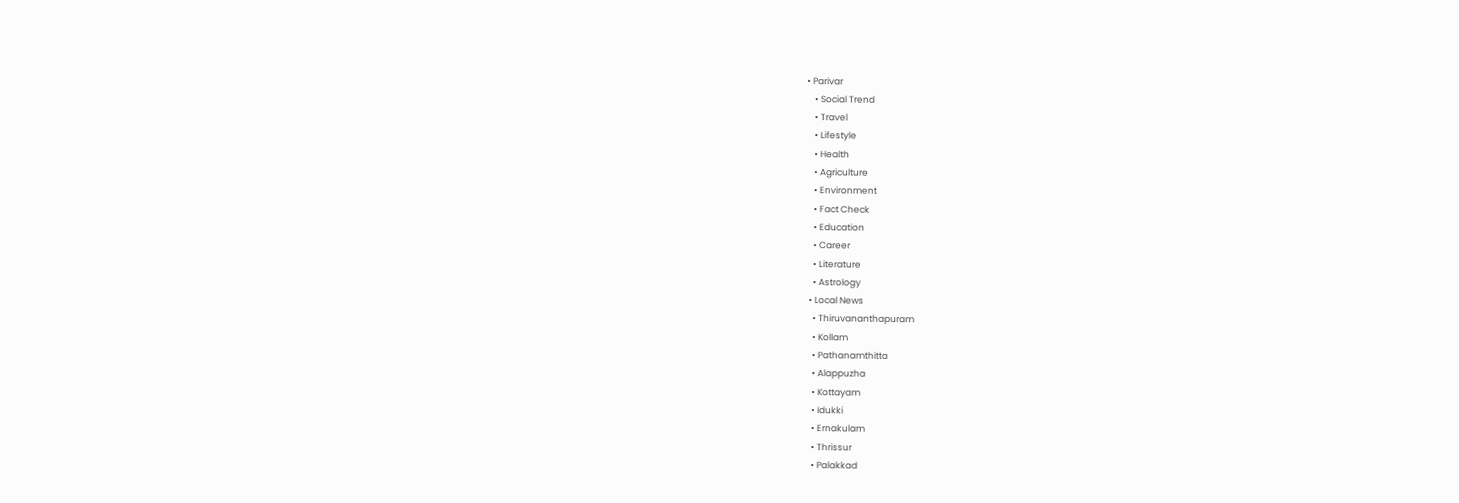• Parivar
    • Social Trend
    • Travel
    • Lifestyle
    • Health
    • Agriculture
    • Environment
    • Fact Check
    • Education
    • Career
    • Literature
    • Astrology
  • Local News
    • Thiruvananthapuram
    • Kollam
    • Pathanamthitta
    • Alappuzha
    • Kottayam
    • Idukki
    • Ernakulam
    • Thrissur
    • Palakkad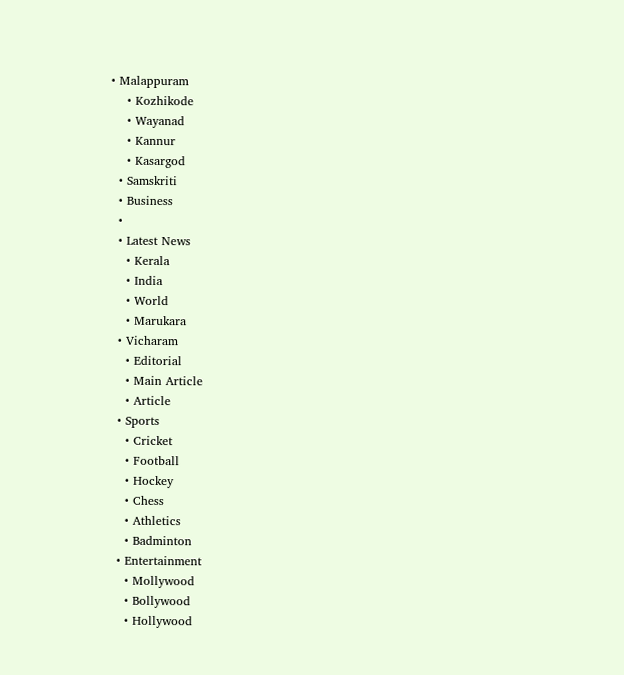• Malappuram
    • Kozhikode
    • Wayanad
    • Kannur
    • Kasargod
  • Samskriti
  • Business
  •
  • Latest News
    • Kerala
    • India
    • World
    • Marukara
  • Vicharam
    • Editorial
    • Main Article
    • Article
  • Sports
    • Cricket
    • Football
    • Hockey
    • Chess
    • Athletics
    • Badminton
  • Entertainment
    • Mollywood
    • Bollywood
    • Hollywood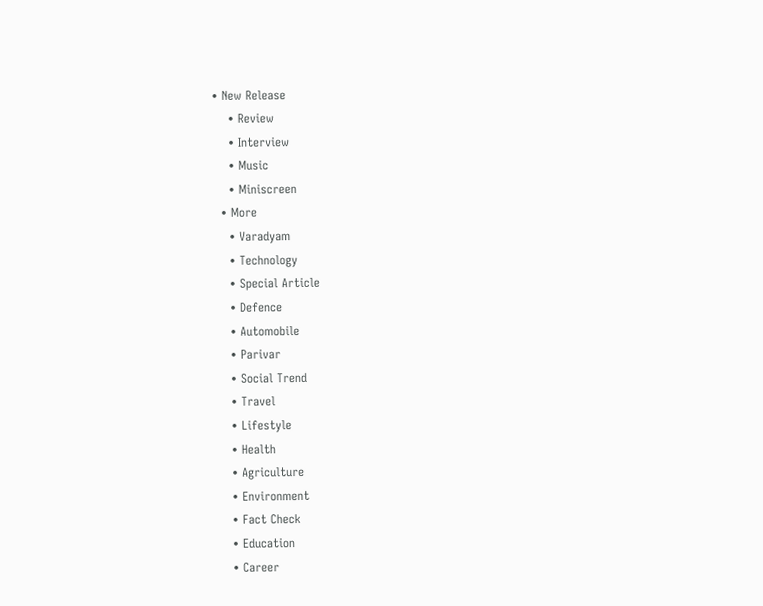• New Release
    • Review
    • Interview
    • Music
    • Miniscreen
  • More
    • Varadyam
    • Technology
    • Special Article
    • Defence
    • Automobile
    • Parivar
    • Social Trend
    • Travel
    • Lifestyle
    • Health
    • Agriculture
    • Environment
    • Fact Check
    • Education
    • Career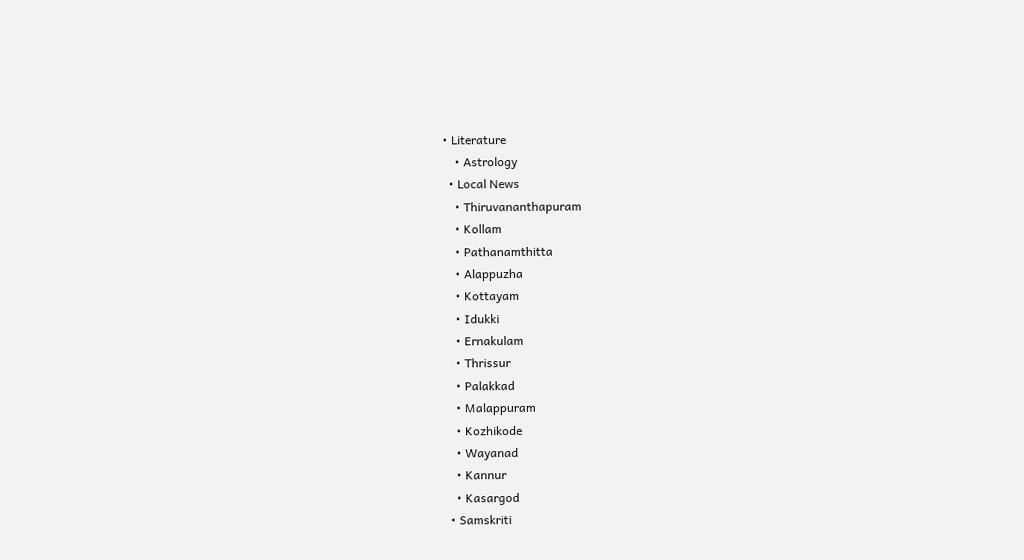• Literature
    • Astrology
  • Local News
    • Thiruvananthapuram
    • Kollam
    • Pathanamthitta
    • Alappuzha
    • Kottayam
    • Idukki
    • Ernakulam
    • Thrissur
    • Palakkad
    • Malappuram
    • Kozhikode
    • Wayanad
    • Kannur
    • Kasargod
  • Samskriti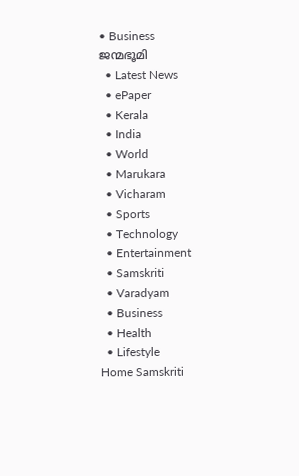• Business
ജന്മഭൂമി
  • Latest News
  • ePaper
  • Kerala
  • India
  • World
  • Marukara
  • Vicharam
  • Sports
  • Technology
  • Entertainment
  • Samskriti
  • Varadyam
  • Business
  • Health
  • Lifestyle
Home Samskriti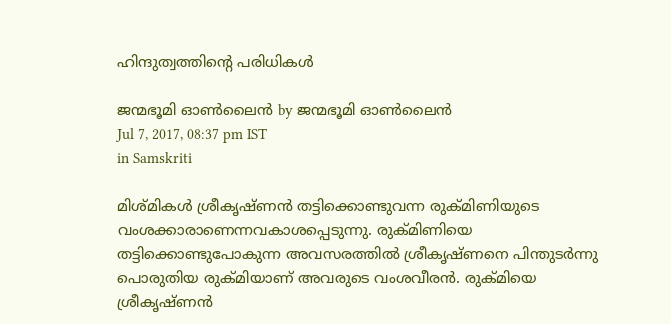ഹിന്ദുത്വത്തിന്റെ പരിധികള്‍

ജന്മഭൂമി ഓണ്‍ലൈന്‍ by ജന്മഭൂമി ഓണ്‍ലൈന്‍
Jul 7, 2017, 08:37 pm IST
in Samskriti

മിശ്മികള്‍ ശ്രീകൃഷ്ണന്‍ തട്ടിക്കൊണ്ടുവന്ന രുക്മിണിയുടെ വംശക്കാരാണെന്നവകാശപ്പെടുന്നു. രുക്മിണിയെ തട്ടിക്കൊണ്ടുപോകുന്ന അവസരത്തില്‍ ശ്രീകൃഷ്ണനെ പിന്തുടര്‍ന്നു പൊരുതിയ രുക്മിയാണ് അവരുടെ വംശവീരന്‍. രുക്മിയെ ശ്രീകൃഷ്ണന്‍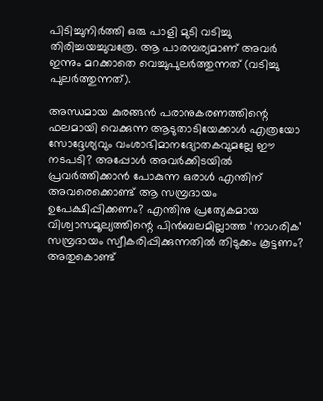പിടിച്ചുനിര്‍ത്തി ഒരു പാളി മുടി വടിച്ചു തിരിച്ചയച്ചുവത്രേ. ആ പാരമ്പര്യമാണ് അവര്‍ ഇന്നും മറക്കാതെ വെച്ചുപുലര്‍ത്തുന്നത് (വടിച്ചു പുലര്‍ത്തുന്നത്).

അന്ധമായ കുരങ്ങന്‍ പരാനുകരണത്തിന്റെ ഫലമായി വെക്കുന്ന ആടുതാടിയേക്കാള്‍ എത്രയോ സോദ്ദേശ്യവും വംശാഭിമാനദ്യോതകവുമല്ലേ ഈ നടപടി? അപ്പോള്‍ അവര്‍ക്കിടയില്‍ പ്രവര്‍ത്തിക്കാന്‍ പോകുന്ന ഒരാള്‍ എന്തിന് അവരെക്കൊണ്ട് ആ സമ്പ്രദായം ഉപേക്ഷിപ്പിക്കണം? എന്തിനു പ്രത്യേകമായ വിശ്വാസമൂല്യത്തിന്റെ പിന്‍ബലമില്ലാത്ത ‘നാഗരിക’ സമ്പ്രദായം സ്വീകരിപ്പിക്കുന്നതില്‍ തിടുക്കം കൂട്ടണം? അതുകൊണ്ട്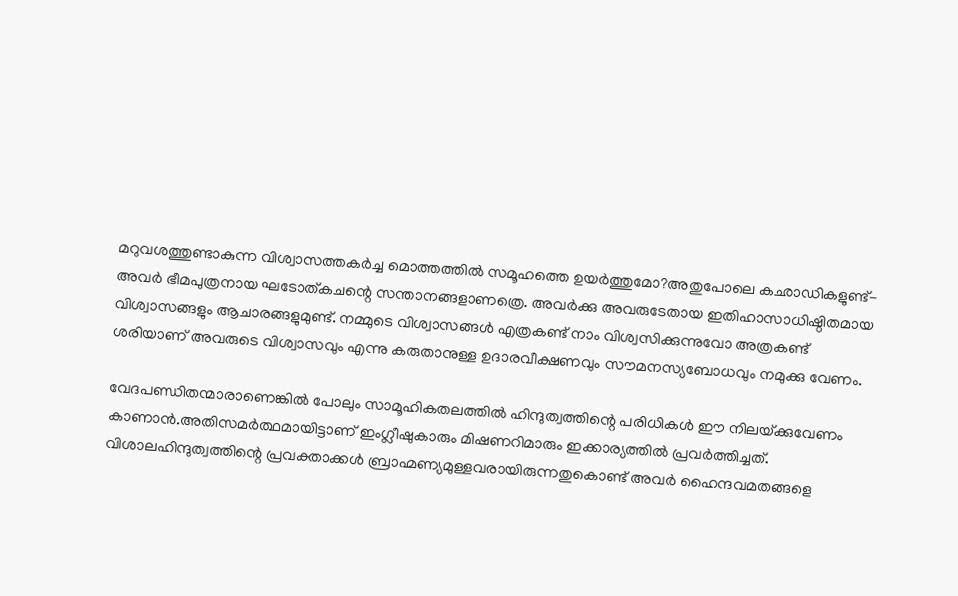മറുവശത്തുണ്ടാകുന്ന വിശ്വാസത്തകര്‍ച്ച മൊത്തത്തില്‍ സമൂഹത്തെ ഉയര്‍ത്തുമോ?അതുപോലെ കഛാഡികളുണ്ട്- അവര്‍ ഭീമപുത്രനായ ഘടോത്കചന്റെ സന്താനങ്ങളാണത്രെ. അവര്‍ക്കു അവരുടേതായ ഇതിഹാസാധിഷ്ഠിതമായ വിശ്വാസങ്ങളും ആചാരങ്ങളുമുണ്ട്. നമ്മുടെ വിശ്വാസങ്ങള്‍ എത്രകണ്ട് നാം വിശ്വസിക്കുന്നുവോ അത്രകണ്ട് ശരിയാണ് അവരുടെ വിശ്വാസവും എന്നു കരുതാനുള്ള ഉദാരവീക്ഷണവും സൗമനസ്യബോധവും നമുക്കു വേണം.

വേദപണ്ഡിതന്മാരാണെങ്കില്‍ പോലും സാമൂഹികതലത്തില്‍ ഹിന്ദുത്വത്തിന്റെ പരിധികള്‍ ഈ നിലയ്‌ക്കുവേണം കാണാന്‍.അതിസമര്‍ത്ഥമായിട്ടാണ് ഇംഗ്ലീഷുകാരും മിഷണറിമാരും ഇക്കാര്യത്തില്‍ പ്രവര്‍ത്തിച്ചത്. വിശാലഹിന്ദുത്വത്തിന്റെ പ്രവക്താക്കള്‍ ബ്രാഹ്മണ്യമുള്ളവരായിരുന്നതുകൊണ്ട് അവര്‍ ഹൈന്ദവമതങ്ങളെ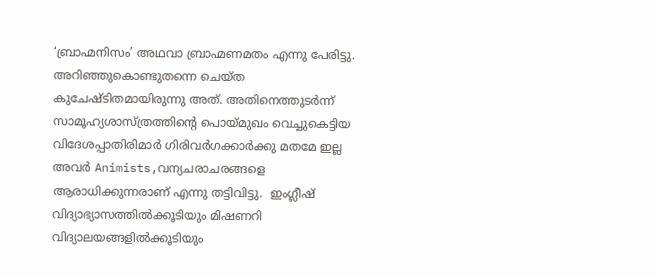‘ബ്രാഹ്മനിസം’ അഥവാ ബ്രാഹ്മണമതം എന്നു പേരിട്ടു. അറിഞ്ഞുകൊണ്ടുതന്നെ ചെയ്ത കുചേഷ്ടിതമായിരുന്നു അത്. അതിനെത്തുടര്‍ന്ന് സാമൂഹ്യശാസ്ത്രത്തിന്റെ പൊയ്‌മുഖം വെച്ചുകെട്ടിയ വിദേശപ്പാതിരിമാര്‍ ഗിരിവര്‍ഗക്കാര്‍ക്കു മതമേ ഇല്ല അവര്‍ Animists,വന്യചരാചരങ്ങളെ ആരാധിക്കുന്നരാണ് എന്നു തട്ടിവിട്ടു.  ഇംഗ്ലീഷ് വിദ്യാഭ്യാസത്തില്‍ക്കൂടിയും മിഷണറി വിദ്യാലയങ്ങളില്‍ക്കൂടിയും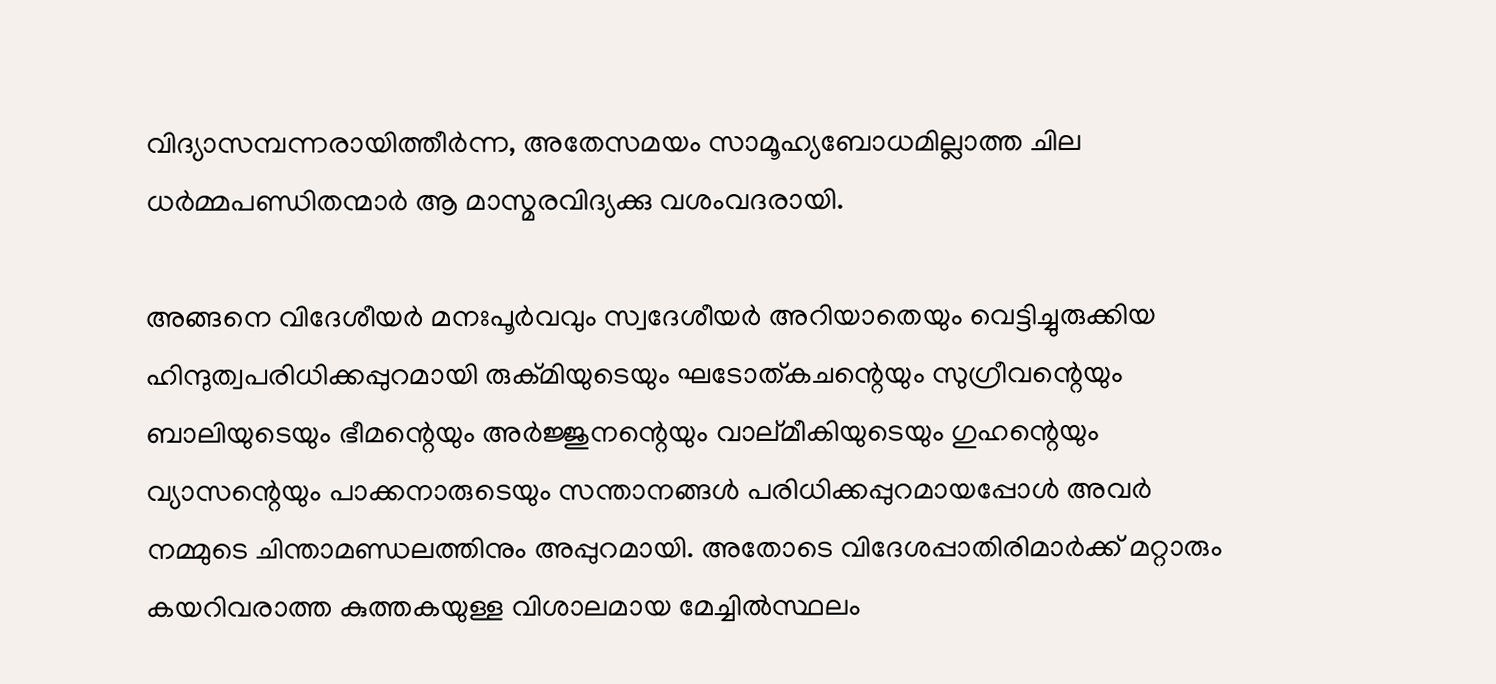വിദ്യാസമ്പന്നരായിത്തീര്‍ന്ന, അതേസമയം സാമൂഹ്യബോധമില്ലാത്ത ചില ധര്‍മ്മപണ്ഡിതന്മാര്‍ ആ മാസ്മരവിദ്യക്കു വശംവദരായി.

അങ്ങനെ വിദേശീയര്‍ മനഃപൂര്‍വവും സ്വദേശീയര്‍ അറിയാതെയും വെട്ടിച്ചുരുക്കിയ ഹിന്ദുത്വപരിധിക്കപ്പുറമായി രുക്മിയുടെയും ഘടോത്കചന്റെയും സുഗ്രീവന്റെയും ബാലിയുടെയും ഭീമന്റെയും അര്‍ജ്ജുനന്റെയും വാല്മീകിയുടെയും ഗുഹന്റെയും വ്യാസന്റെയും പാക്കനാരുടെയും സന്താനങ്ങള്‍ പരിധിക്കപ്പുറമായപ്പോള്‍ അവര്‍ നമ്മുടെ ചിന്താമണ്ഡലത്തിനും അപ്പുറമായി. അതോടെ വിദേശപ്പാതിരിമാര്‍ക്ക് മറ്റാരും കയറിവരാത്ത കുത്തകയുള്ള വിശാലമായ മേച്ചില്‍സ്ഥലം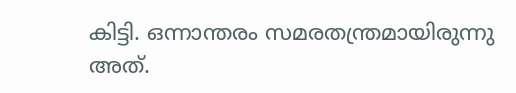കിട്ടി. ഒന്നാന്തരം സമരതന്ത്രമായിരുന്നു അത്.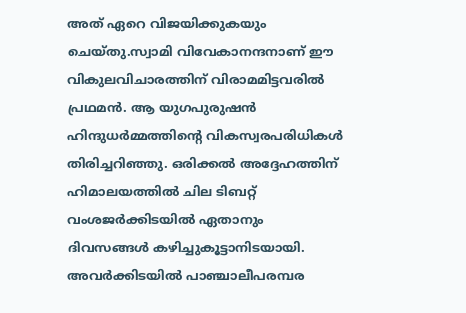അത് ഏറെ വിജയിക്കുകയും ചെയ്തു.സ്വാമി വിവേകാനന്ദനാണ് ഈ വികുലവിചാരത്തിന് വിരാമമിട്ടവരില്‍ പ്രഥമന്‍. ആ യുഗപുരുഷന്‍ ഹിന്ദുധര്‍മ്മത്തിന്റെ വികസ്വരപരിധികള്‍ തിരിച്ചറിഞ്ഞു. ഒരിക്കല്‍ അദ്ദേഹത്തിന് ഹിമാലയത്തില്‍ ചില ടിബറ്റ് വംശജര്‍ക്കിടയില്‍ ഏതാനും ദിവസങ്ങള്‍ കഴിച്ചുകൂട്ടാനിടയായി. അവര്‍ക്കിടയില്‍ പാഞ്ചാലീപരമ്പര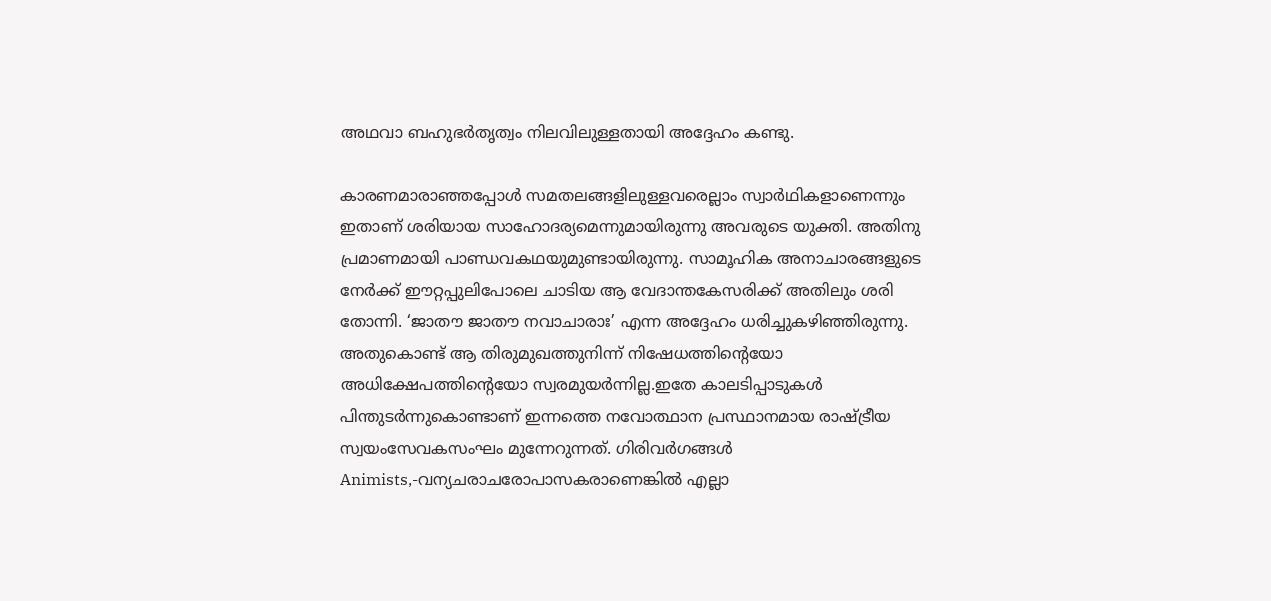അഥവാ ബഹുഭര്‍തൃത്വം നിലവിലുള്ളതായി അദ്ദേഹം കണ്ടു.

കാരണമാരാഞ്ഞപ്പോള്‍ സമതലങ്ങളിലുള്ളവരെല്ലാം സ്വാര്‍ഥികളാണെന്നും ഇതാണ് ശരിയായ സാഹോദര്യമെന്നുമായിരുന്നു അവരുടെ യുക്തി. അതിനു പ്രമാണമായി പാണ്ഡവകഥയുമുണ്ടായിരുന്നു. സാമൂഹിക അനാചാരങ്ങളുടെ നേര്‍ക്ക് ഈറ്റപ്പുലിപോലെ ചാടിയ ആ വേദാന്തകേസരിക്ക് അതിലും ശരി തോന്നി. ‘ജാതൗ ജാതൗ നവാചാരാഃ’ എന്ന അദ്ദേഹം ധരിച്ചുകഴിഞ്ഞിരുന്നു. അതുകൊണ്ട് ആ തിരുമുഖത്തുനിന്ന് നിഷേധത്തിന്റെയോ അധിക്ഷേപത്തിന്റെയോ സ്വരമുയര്‍ന്നില്ല.ഇതേ കാലടിപ്പാടുകള്‍ പിന്തുടര്‍ന്നുകൊണ്ടാണ് ഇന്നത്തെ നവോത്ഥാന പ്രസ്ഥാനമായ രാഷ്‌ട്രീയ സ്വയംസേവകസംഘം മുന്നേറുന്നത്. ഗിരിവര്‍ഗങ്ങള്‍ Animists,-വന്യചരാചരോപാസകരാണെങ്കില്‍ എല്ലാ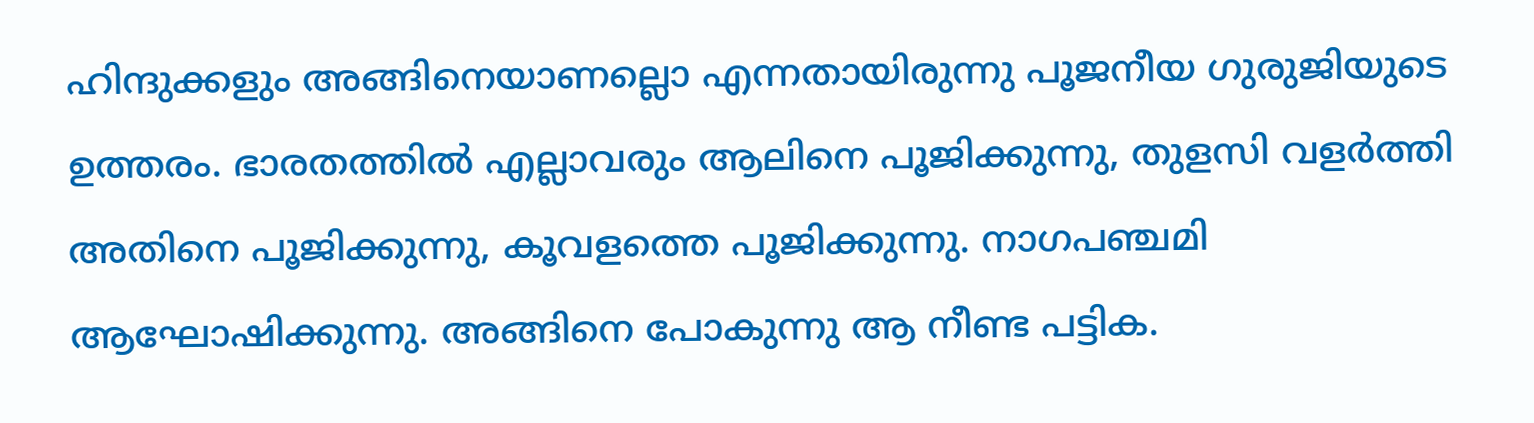ഹിന്ദുക്കളും അങ്ങിനെയാണല്ലൊ എന്നതായിരുന്നു പൂജനീയ ഗുരുജിയുടെ ഉത്തരം. ഭാരതത്തില്‍ എല്ലാവരും ആലിനെ പൂജിക്കുന്നു, തുളസി വളര്‍ത്തി അതിനെ പൂജിക്കുന്നു, കൂവളത്തെ പൂജിക്കുന്നു. നാഗപഞ്ചമി ആഘോഷിക്കുന്നു. അങ്ങിനെ പോകുന്നു ആ നീണ്ട പട്ടിക.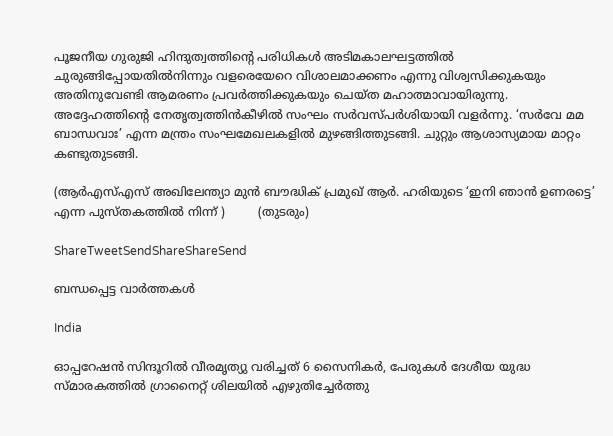പൂജനീയ ഗുരുജി ഹിന്ദുത്വത്തിന്റെ പരിധികള്‍ അടിമകാലഘട്ടത്തില്‍ ചുരുങ്ങിപ്പോയതില്‍നിന്നും വളരെയേറെ വിശാലമാക്കണം എന്നു വിശ്വസിക്കുകയും അതിനുവേണ്ടി ആമരണം പ്രവര്‍ത്തിക്കുകയും ചെയ്ത മഹാത്മാവായിരുന്നു. അദ്ദേഹത്തിന്റെ നേതൃത്വത്തിന്‍കീഴില്‍ സംഘം സര്‍വസ്പര്‍ശിയായി വളര്‍ന്നു. ‘സര്‍വേ മമ ബാന്ധവാഃ’ എന്ന മന്ത്രം സംഘമേഖലകളില്‍ മുഴങ്ങിത്തുടങ്ങി. ചുറ്റും ആശാസ്യമായ മാറ്റം കണ്ടുതുടങ്ങി.

(ആര്‍എസ്എസ് അഖിലേന്ത്യാ മുന്‍ ബൗദ്ധിക് പ്രമുഖ് ആര്‍. ഹരിയുടെ ‘ഇനി ഞാന്‍ ഉണരട്ടെ’ എന്ന പുസ്തകത്തില്‍ നിന്ന് )         (തുടരും)

ShareTweetSendShareShareSend

ബന്ധപ്പെട്ട വാര്‍ത്തകള്‍

India

ഓപ്പറേഷന്‍ സിന്ദൂറില്‍ വീരമൃത്യു വരിച്ചത് 6 സൈനികര്‍, പേരുകള്‍ ദേശീയ യുദ്ധ സ്മാരകത്തില്‍ ഗ്രാനൈറ്റ് ശിലയില്‍ എഴുതിച്ചേര്‍ത്തു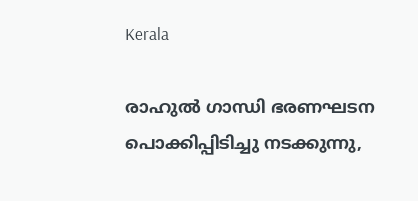Kerala

രാഹുല്‍ ഗാന്ധി ഭരണഘടന പൊക്കിപ്പിടിച്ചു നടക്കുന്നു,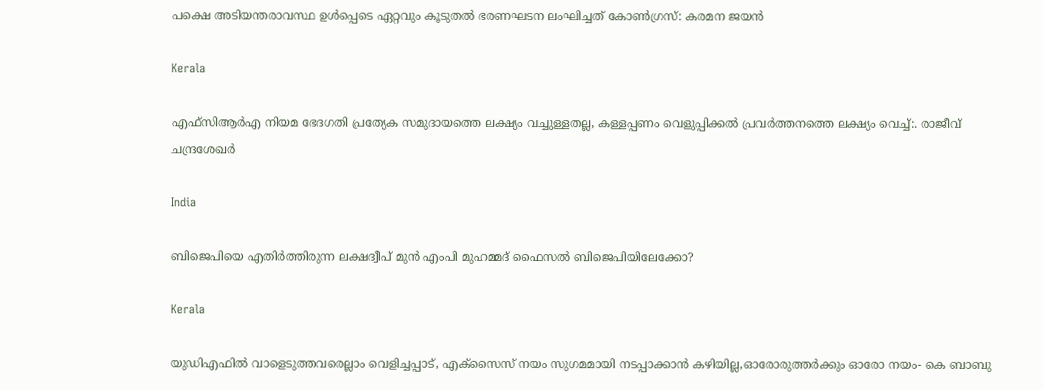പക്ഷെ അടിയന്തരാവസ്ഥ ഉള്‍പ്പെടെ ഏറ്റവും കൂടുതല്‍ ഭരണഘടന ലംഘിച്ചത് കോണ്‍ഗ്രസ്: കരമന ജയന്‍

Kerala

എഫ്‌സി‌ആർ‌എ നിയമ ഭേദഗതി പ്രത്യേക സമുദായത്തെ ലക്ഷ്യം വച്ചുള്ളതല്ല, കള്ളപ്പണം വെളുപ്പിക്കല്‍ പ്രവര്‍ത്തനത്തെ ലക്ഷ്യം വെച്ച്:. രാജീവ് ചന്ദ്രശേഖര്‍

India

ബിജെപിയെ എതിര്‍ത്തിരുന്ന ലക്ഷദ്വീപ് മുൻ എംപി മുഹമ്മദ് ഫൈസൽ ബിജെപിയിലേക്കോ?

Kerala

യുഡിഎഫില്‍ വാളെടുത്തവരെല്ലാം വെളിച്ചപ്പാട്, എക്‌സൈസ് നയം സുഗമമായി നടപ്പാക്കാന്‍ കഴിയില്ല,ഓരോരുത്തര്‍ക്കും ഓരോ നയം- കെ ബാബു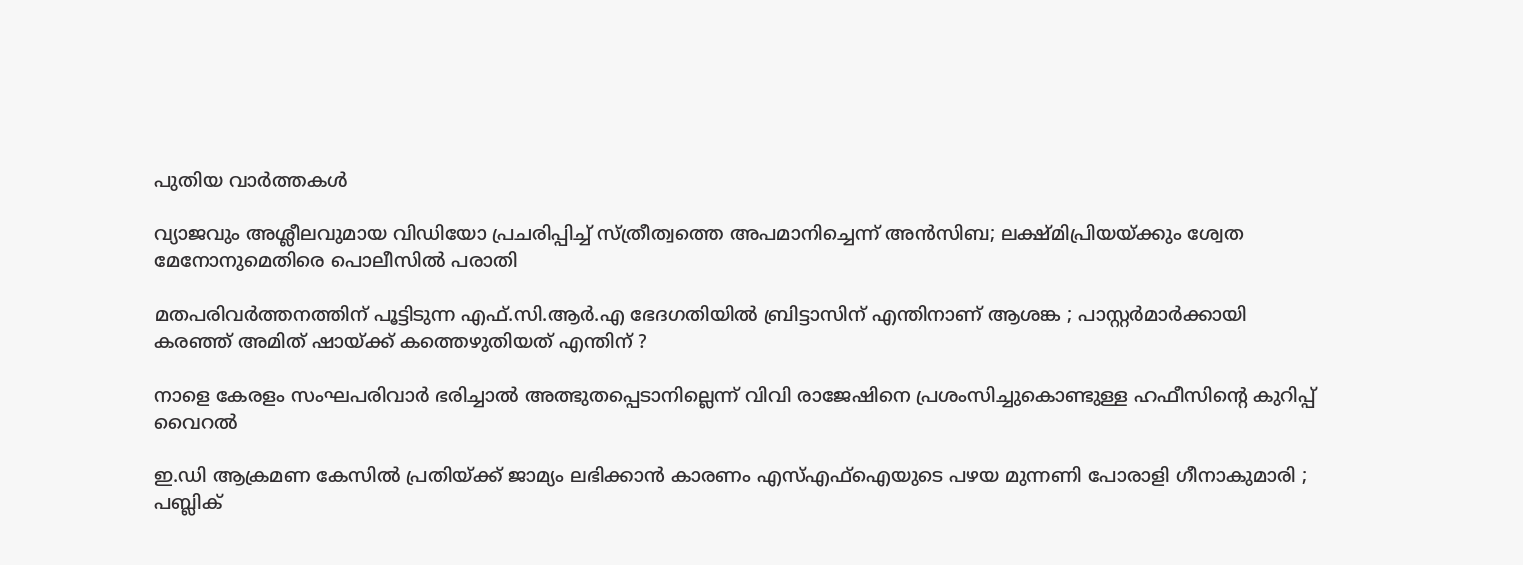പുതിയ വാര്‍ത്തകള്‍

വ്യാജവും അശ്ലീലവുമായ വിഡിയോ പ്രചരിപ്പിച്ച് സ്ത്രീത്വത്തെ അപമാനിച്ചെന്ന് അന്‍സിബ; ലക്ഷ്മിപ്രിയയ്‌ക്കും ശ്വേത മേനോനുമെതിരെ പൊലീസില്‍ പരാതി

മതപരിവർത്തനത്തിന് പൂട്ടിടുന്ന എഫ്.സി.ആർ.എ ഭേദഗതിയിൽ ബ്രിട്ടാസിന് എന്തിനാണ് ആശങ്ക ; പാസ്റ്റർമാർക്കായി കരഞ്ഞ് അമിത് ഷായ്‌ക്ക് കത്തെഴുതിയത് എന്തിന് ?

നാളെ കേരളം സംഘപരിവാർ ഭരിച്ചാൽ അത്ഭുതപ്പെടാനില്ലെന്ന് വിവി രാജേഷിനെ പ്രശംസിച്ചുകൊണ്ടുള്ള ഹഫീസിന്റെ കുറിപ്പ് വൈറല്‍

ഇ.ഡി ആക്രമണ കേസിൽ പ്രതിയ്‌ക്ക് ജാമ്യം ലഭിക്കാൻ കാരണം എസ്എഫ്ഐയുടെ പഴയ മുന്നണി പോരാളി ഗീനാകുമാരി ; പബ്ലിക്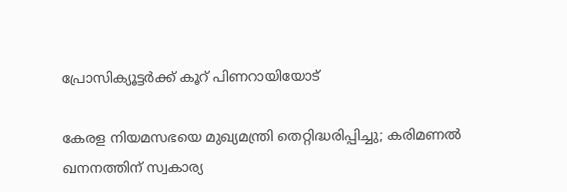പ്രോസിക്യൂട്ടർക്ക് കൂറ് പിണറായിയോട്

കേരള നിയമസഭയെ മുഖ്യമന്ത്രി തെറ്റിദ്ധരിപ്പിച്ചു; കരിമണൽ ഖനനത്തിന് സ്വകാര്യ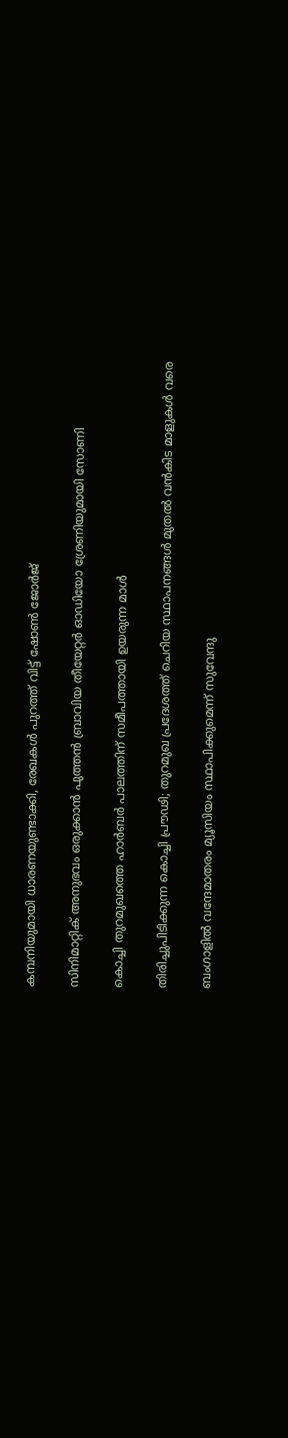കമ്പനിയുമായി ധാരണയുണ്ടാക്കി, രേഖകൾ പുറത്ത് വിട്ട് ഷോൺ ജോർജ്

സിനിമാറ്റിക് അനുഭവം ഒരുക്കാൻ പുത്തൻ ബ്രാവിയ തീയേറ്റർ ഓഡിയോ ശ്രേണിയുമായി സോണി

കൊച്ചി തുറമുഖത്തെ ഹാര്‍ബര്‍ പാലത്തിന് സമീപത്തായി ഉയരുന്ന മാള്‍

തിരിച്ചുപിടിക്കുന്ന കൊച്ചി പ്രൗഢി; തുറമുഖ പ്രദേശത്ത് ചെറിയ സ്ഥാപനങ്ങള്‍ മുതല്‍ വന്‍കിട മാളുകള്‍ വരെ

ബംഗാളിൽ വന്ദേമാതരം മ്യൂസിയം സ്ഥാപിക്കുമെന്ന് സുവേന്ദു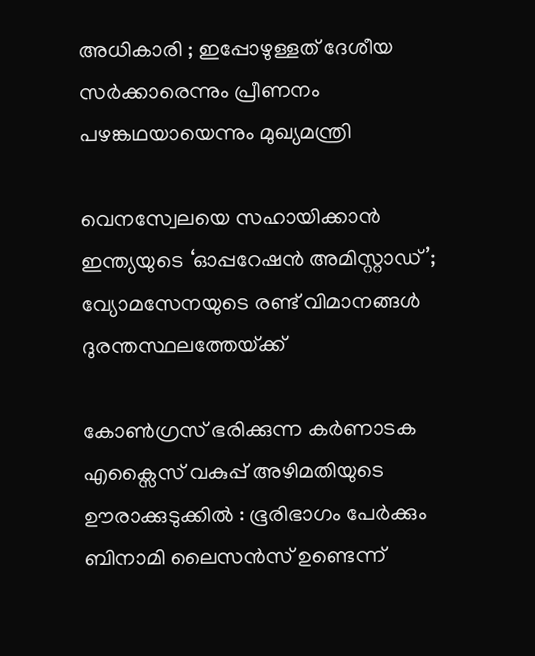അധികാരി ; ഇപ്പോഴുള്ളത് ദേശീയ സർക്കാരെന്നും പ്രീണനം പഴങ്കഥയായെന്നും മുഖ്യമന്ത്രി

വെനസ്വേലയെ സഹായിക്കാൻ ഇന്ത്യയുടെ ‘ഓപ്പറേഷൻ അമിസ്റ്റാഡ്’; വ്യോമസേനയുടെ രണ്ട് വിമാനങ്ങൾ ദുരന്തസ്ഥലത്തേയ്‌ക്ക്

കോൺഗ്രസ് ഭരിക്കുന്ന കർണാടക  എക്സൈസ് വകുപ്പ് അഴിമതിയുടെ ഊരാക്കുടുക്കിൽ : ഭൂരിഭാഗം പേര്‍ക്കും ബിനാമി ലൈസന്‍സ് ഉണ്ടെന്ന്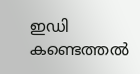ഇഡി കണ്ടെത്തൽ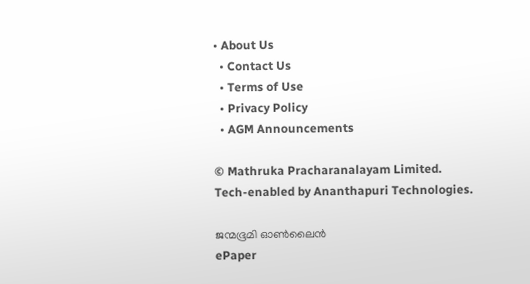• About Us
  • Contact Us
  • Terms of Use
  • Privacy Policy
  • AGM Announcements

© Mathruka Pracharanalayam Limited.
Tech-enabled by Ananthapuri Technologies.

ജന്മഭൂമി ഓണ്‍ലൈന്‍
ePaper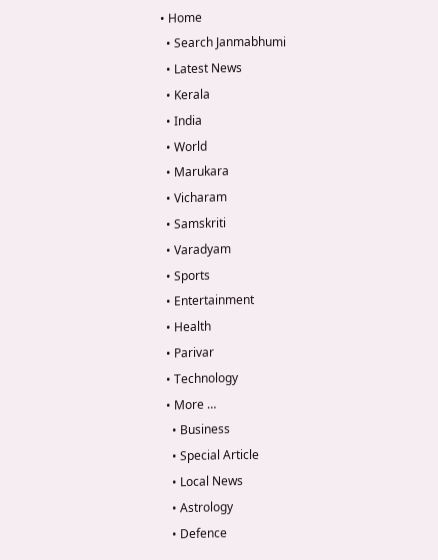• Home
  • Search Janmabhumi
  • Latest News
  • Kerala
  • India
  • World
  • Marukara
  • Vicharam
  • Samskriti
  • Varadyam
  • Sports
  • Entertainment
  • Health
  • Parivar
  • Technology
  • More …
    • Business
    • Special Article
    • Local News
    • Astrology
    • Defence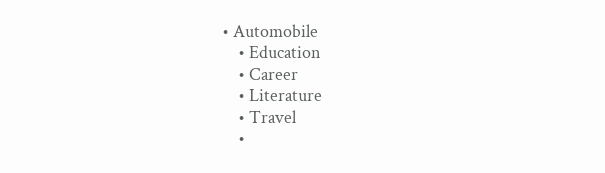• Automobile
    • Education
    • Career
    • Literature
    • Travel
    •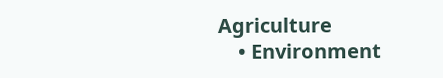Agriculture
    • Environment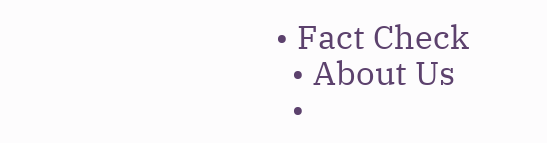• Fact Check
  • About Us
  •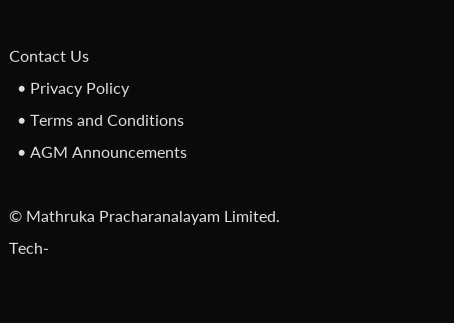Contact Us
  • Privacy Policy
  • Terms and Conditions
  • AGM Announcements

© Mathruka Pracharanalayam Limited.
Tech-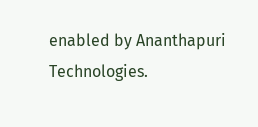enabled by Ananthapuri Technologies.